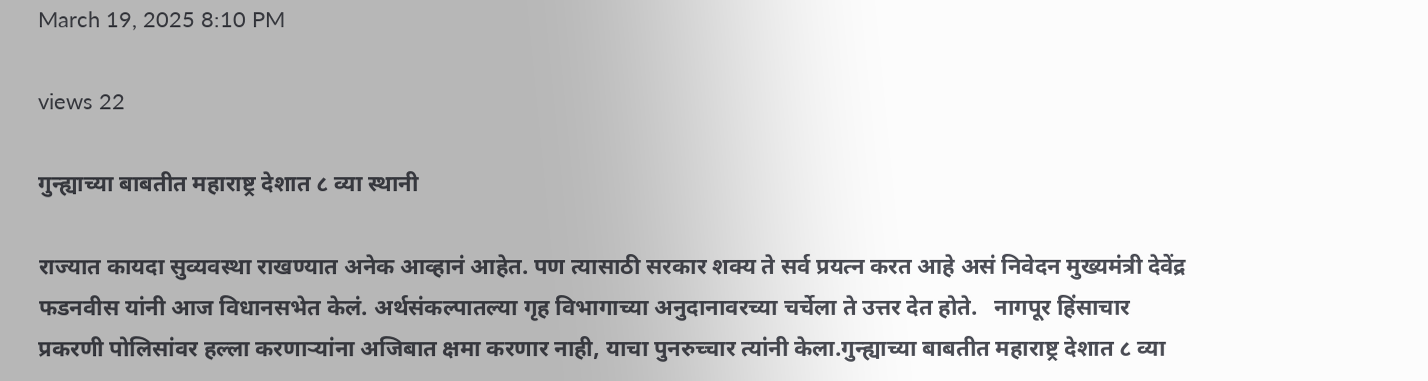March 19, 2025 8:10 PM

views 22

गुन्ह्याच्या बाबतीत महाराष्ट्र देशात ८ व्या स्थानी

राज्यात कायदा सुव्यवस्था राखण्यात अनेक आव्हानं आहेत. पण त्यासाठी सरकार शक्य ते सर्व प्रयत्न करत आहे असं निवेदन मुख्यमंत्री देवेंद्र फडनवीस यांनी आज विधानसभेत केलं. अर्थसंकल्पातल्या गृह विभागाच्या अनुदानावरच्या चर्चेला ते उत्तर देत होते.   नागपूर हिंसाचार प्रकरणी पोलिसांवर हल्ला करणाऱ्यांना अजिबात क्षमा करणार नाही, याचा पुनरुच्चार त्यांनी केला.गुन्ह्याच्या बाबतीत महाराष्ट्र देशात ८ व्या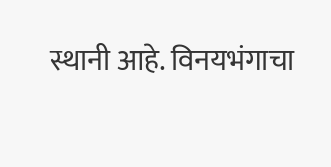स्थानी आहे. विनयभंगाचा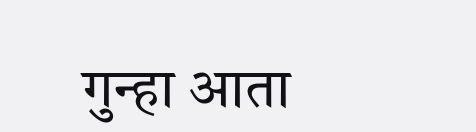गुन्हा आता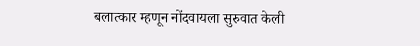बलात्कार म्हणून नोंदवायला सुरुवात केली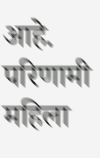आहे. परिणामी महिला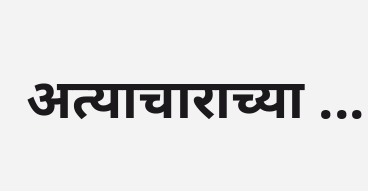अत्याचाराच्या ...